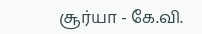சூர்யா - கே.வி.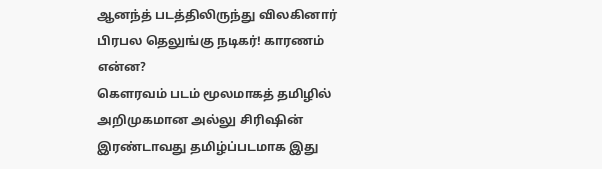ஆனந்த் படத்திலிருந்து விலகினார் பிரபல தெலுங்கு நடிகர்! காரணம் என்ன?
கெளரவம் படம் மூலமாகத் தமிழில் அறிமுகமான அல்லு சிரிஷின் இரண்டாவது தமிழ்ப்படமாக இது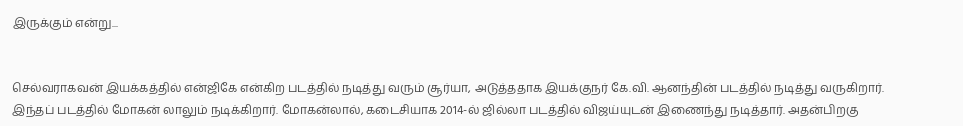இருக்கும் என்று...


செல்வராகவன் இயக்கத்தில் என்ஜிகே என்கிற படத்தில் நடித்து வரும் சூர்யா, அடுத்ததாக இயக்குநர் கே.வி. ஆனந்தின் படத்தில் நடித்து வருகிறார். இந்தப் படத்தில் மோகன் லாலும் நடிக்கிறார். மோகன்லால், கடைசியாக 2014-ல் ஜில்லா படத்தில் விஜய்யுடன் இணைந்து நடித்தார். அதன்பிறகு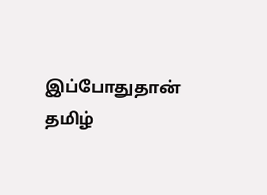இப்போதுதான் தமிழ்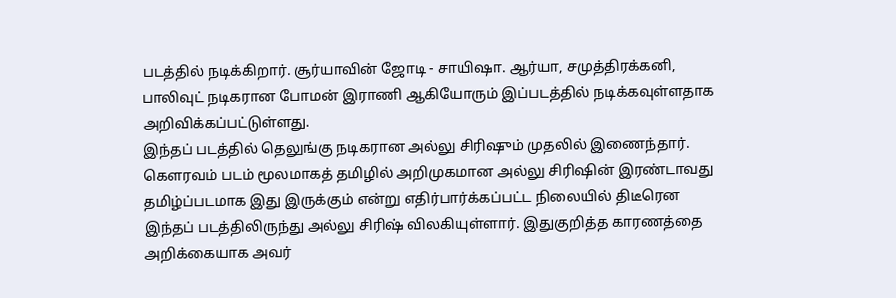படத்தில் நடிக்கிறார். சூர்யாவின் ஜோடி - சாயிஷா. ஆர்யா, சமுத்திரக்கனி, பாலிவுட் நடிகரான போமன் இராணி ஆகியோரும் இப்படத்தில் நடிக்கவுள்ளதாக அறிவிக்கப்பட்டுள்ளது.
இந்தப் படத்தில் தெலுங்கு நடிகரான அல்லு சிரிஷும் முதலில் இணைந்தார். கெளரவம் படம் மூலமாகத் தமிழில் அறிமுகமான அல்லு சிரிஷின் இரண்டாவது தமிழ்ப்படமாக இது இருக்கும் என்று எதிர்பார்க்கப்பட்ட நிலையில் திடீரென இந்தப் படத்திலிருந்து அல்லு சிரிஷ் விலகியுள்ளார். இதுகுறித்த காரணத்தை அறிக்கையாக அவர்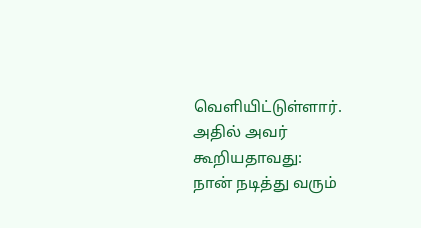வெளியிட்டுள்ளார். அதில் அவர் கூறியதாவது:
நான் நடித்து வரும்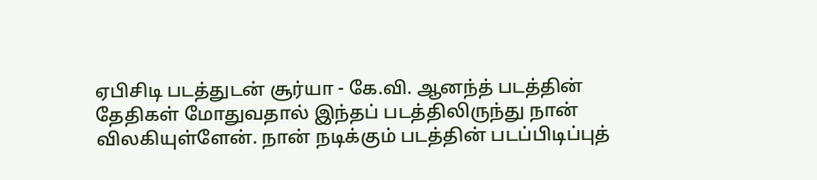ஏபிசிடி படத்துடன் சூர்யா - கே.வி. ஆனந்த் படத்தின் தேதிகள் மோதுவதால் இந்தப் படத்திலிருந்து நான் விலகியுள்ளேன். நான் நடிக்கும் படத்தின் படப்பிடிப்புத்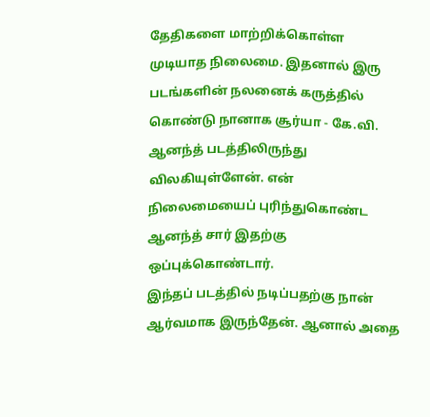தேதிகளை மாற்றிக்கொள்ள முடியாத நிலைமை. இதனால் இரு படங்களின் நலனைக் கருத்தில் கொண்டு நானாக சூர்யா - கே.வி. ஆனந்த் படத்திலிருந்து விலகியுள்ளேன். என் நிலைமையைப் புரிந்துகொண்ட ஆனந்த் சார் இதற்கு ஒப்புக்கொண்டார்.
இந்தப் படத்தில் நடிப்பதற்கு நான் ஆர்வமாக இருந்தேன். ஆனால் அதை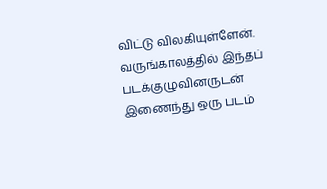விட்டு விலகியுள்ளேன். வருங்காலத்தில் இந்தப் படக்குழுவினருடன் இணைந்து ஒரு படம்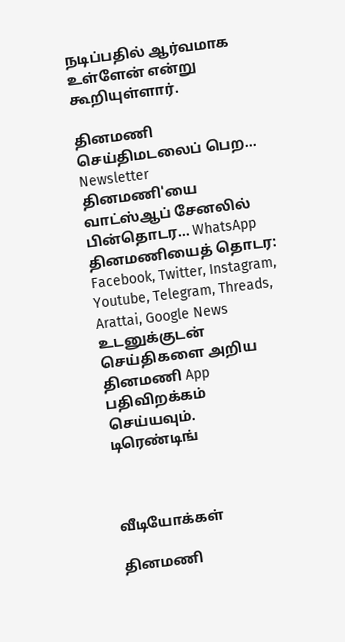நடிப்பதில் ஆர்வமாக உள்ளேன் என்று கூறியுள்ளார்.

தினமணி செய்திமடலைப் பெற... Newsletter
தினமணி'யை வாட்ஸ்ஆப் சேனலில் பின்தொடர... WhatsApp
தினமணியைத் தொடர: Facebook, Twitter, Instagram, Youtube, Telegram, Threads, Arattai, Google News
உடனுக்குடன் செய்திகளை அறிய தினமணி App பதிவிறக்கம் செய்யவும்.
டிரெண்டிங்



வீடியோக்கள்

தினமணி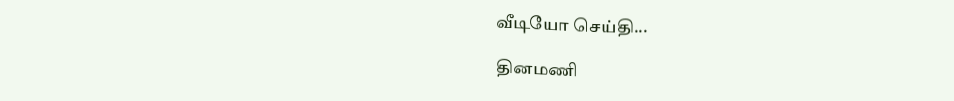வீடியோ செய்தி...

தினமணி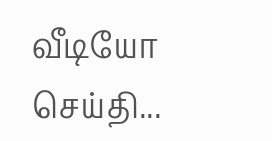வீடியோ செய்தி...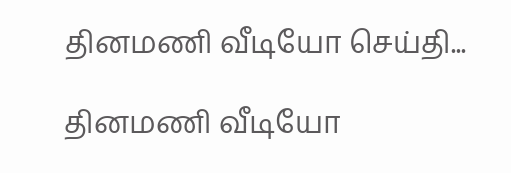தினமணி வீடியோ செய்தி...

தினமணி வீடியோ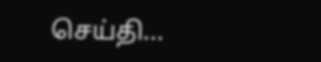செய்தி...